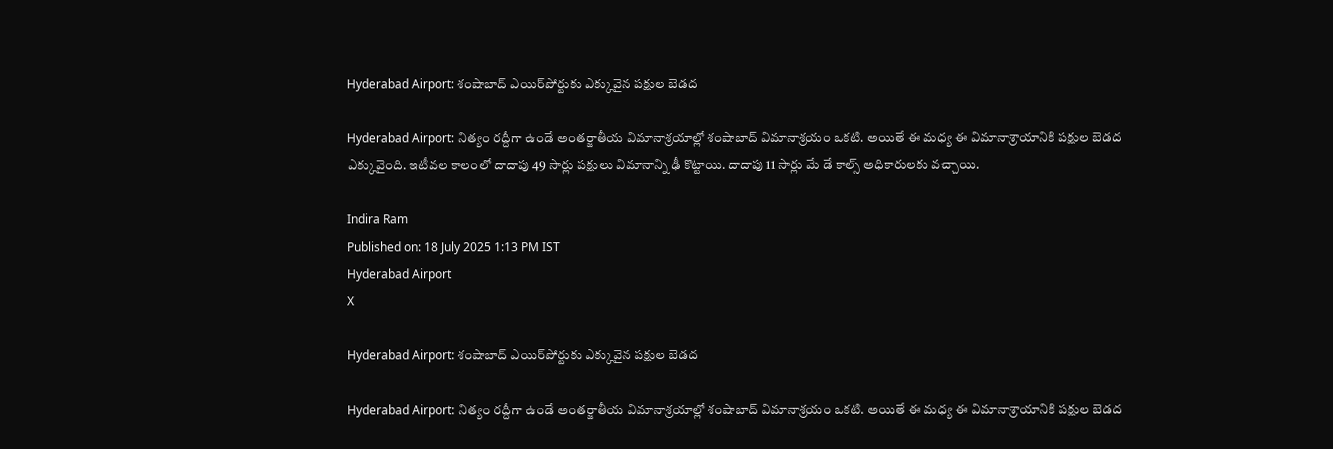Hyderabad Airport: శంషాబాద్ ఎయిర్‌‌పోర్టుకు ఎక్కువైన పక్షుల బెడద

Hyderabad Airport: నిత్యం రద్దీగా ఉండే అంతర్జాతీయ విమానాశ్రయాల్లో శంషాబాద్ విమానాశ్రయం ఒకటి. అయితే ఈ మధ్య ఈ విమానాశ్రాయానికి పక్షుల బెడద ఎక్కువైంది. ఇటీవల కాలంలో దాదాపు 49 సార్లు పక్షులు విమానాన్ని ఢీ కొట్టాయి. దాదాపు 11 సార్లు మే డే కాల్స్ అధికారులకు వచ్చాయి.

Indira Ram
Published on: 18 July 2025 1:13 PM IST
Hyderabad Airport
X

Hyderabad Airport: శంషాబాద్ ఎయిర్‌‌పోర్టుకు ఎక్కువైన పక్షుల బెడద

Hyderabad Airport: నిత్యం రద్దీగా ఉండే అంతర్జాతీయ విమానాశ్రయాల్లో శంషాబాద్ విమానాశ్రయం ఒకటి. అయితే ఈ మధ్య ఈ విమానాశ్రాయానికి పక్షుల బెడద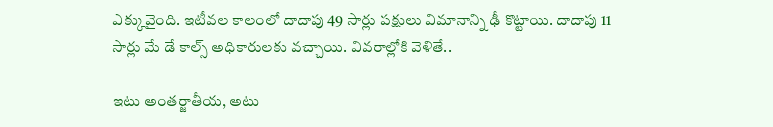ఎక్కువైంది. ఇటీవల కాలంలో దాదాపు 49 సార్లు పక్షులు విమానాన్ని ఢీ కొట్టాయి. దాదాపు 11 సార్లు మే డే కాల్స్ అధికారులకు వచ్చాయి. వివరాల్లోకి వెళితే..

ఇటు అంతర్జాతీయ, అటు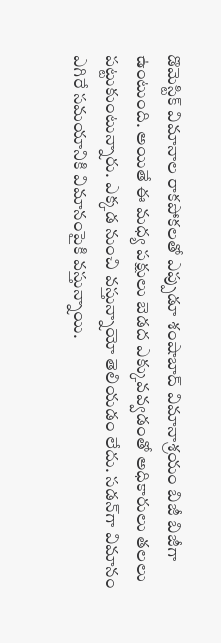డొమెస్టిక్ విమానాల రాకపోకలతో ఎప్పుడూ శంషాబాద్ విమానాశ్రయం బిజీ బిజీగా ఉంటుంది. అయితే ఈ మధ్య పక్షులు బెడద ఎక్కువవ్వడంతో అధికారులు తలలు పట్టుకుంటున్నారు. ఎక్కడ నుంచి వస్తున్నాయో తెలియడం లేదు. సడన్‌గా విమానం ఎగిరే సమయానికి విమానంపైకి వస్తున్నాయి.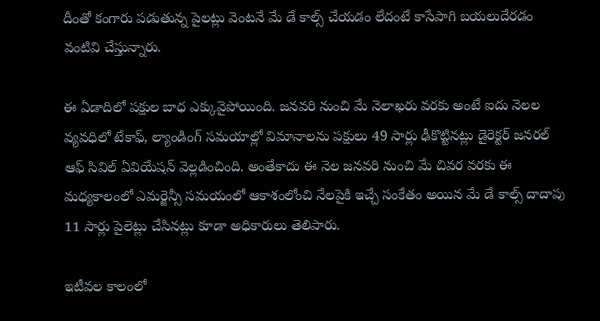దీంతో కంగారు పడుతున్న పైలట్లు వెంటనే మే డే కాల్స్ చేయడం లేదంటే కాసేపాగి బయలుదేరడం వంటివి చేస్తున్నారు.

ఈ ఏడాదిలో పక్షుల బాధ ఎక్కువైపోయింది. జనవరి నుంచి మే నెలాఖరు వరకు అంటే ఐదు నెలల వ్యవధిలో టేకాఫ్, ల్యాండింగ్ సమయాల్లో విమానాలను పక్షులు 49 సార్లు ఢీకొట్టినట్లు డైరెక్టర్ జనరల్ ఆఫ్ సివిల్ ఏవియేషన్ వెల్లడించింది. అంతేకాదు ఈ నెల జనవరి నుంచి మే చివర వరకు ఈ మధ్యకాలంలో ఎమర్జెన్సీ సమయంలో ఆకాశంలోంచి నేలపైకి ఇచ్చే సంకేతం అయిన మే డే కాల్స్ దాదాపు 11 సార్లు పైలెట్లు చేసినట్లు కూడా అధికారులు తెలిపారు.

ఇటీవల కాలంలో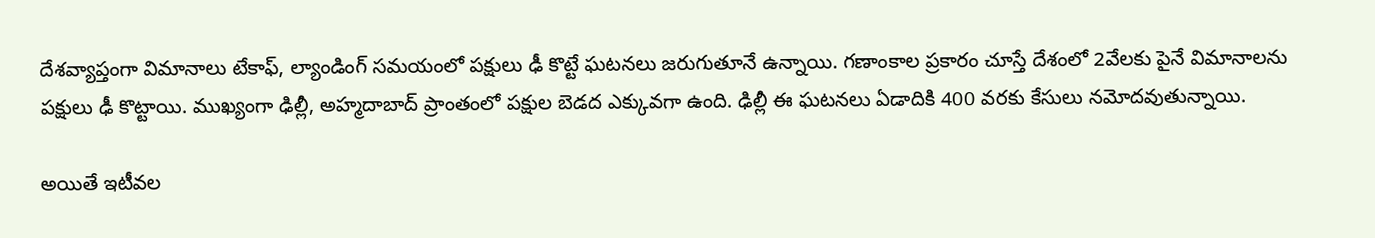దేశవ్యాప్తంగా విమానాలు టేకాఫ్, ల్యాండింగ్ సమయంలో పక్షులు ఢీ కొట్టే ఘటనలు జరుగుతూనే ఉన్నాయి. గణాంకాల ప్రకారం చూస్తే దేశంలో 2వేలకు పైనే విమానాలను పక్షులు ఢీ కొట్టాయి. ముఖ్యంగా ఢిల్లీ, అహ్మదాబాద్ ప్రాంతంలో పక్షుల బెడద ఎక్కువగా ఉంది. ఢిల్లీ ఈ ఘటనలు ఏడాదికి 400 వరకు కేసులు నమోదవుతున్నాయి.

అయితే ఇటీవల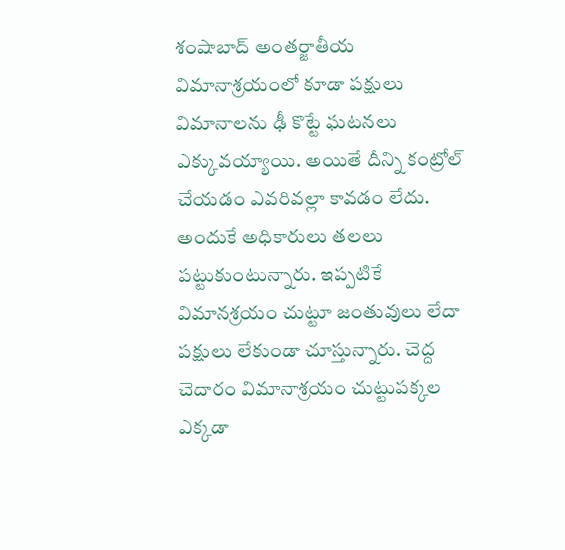శంషాబాద్ అంతర్జాతీయ విమానాశ్రయంలో కూడా పక్షులు విమానాలను ఢీ కొట్టే ఘటనలు ఎక్కువయ్యాయి. అయితే దీన్ని కంట్రోల్ చేయడం ఎవరివల్లా కావడం లేదు. అందుకే అధికారులు తలలు పట్టుకుంటున్నారు. ఇప్పటికే విమానశ్రయం చుట్టూ జంతువులు లేదా పక్షులు లేకుండా చూస్తున్నారు. చెద్ద చెదారం విమానాశ్రయం చుట్టుపక్కల ఎక్కడా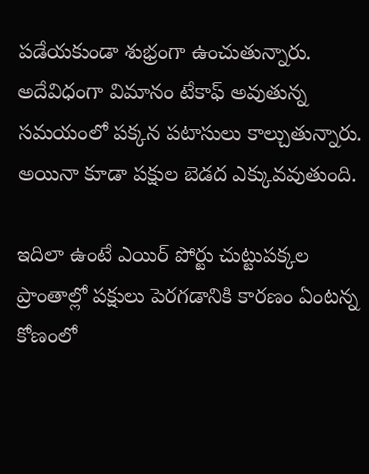పడేయకుండా శుభ్రంగా ఉంచుతున్నారు. అదేవిధంగా విమానం టేకాఫ్ అవుతున్న సమయంలో పక్కన పటాసులు కాల్చుతున్నారు. అయినా కూడా పక్షుల బెడద ఎక్కువవుతుంది.

ఇదిలా ఉంటే ఎయిర్ పోర్టు చుట్టుపక్కల ప్రాంతాల్లో పక్షులు పెరగడానికి కారణం ఏంటన్న కోణంలో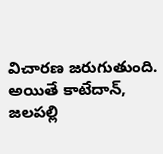విచారణ జరుగుతుంది. అయితే కాటేదాన్, జలపల్లి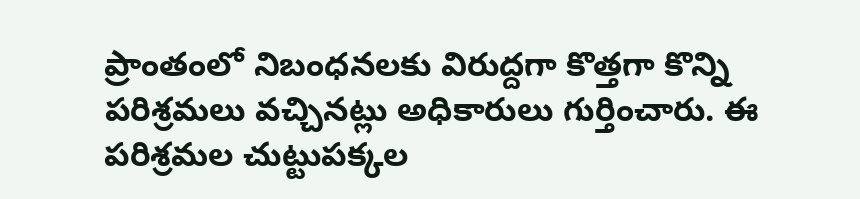ప్రాంతంలో నిబంధనలకు విరుద్దగా కొత్తగా కొన్ని పరిశ్రమలు వచ్చినట్లు అధికారులు గుర్తించారు. ఈ పరిశ్రమల చుట్టుపక్కల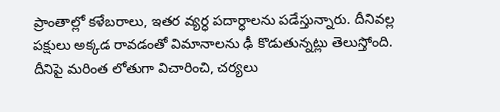ప్రాంతాల్లో కళేబరాలు, ఇతర వ్యర్ధ పదార్ధాలను పడేస్తున్నారు. దీనివల్ల పక్షులు అక్కడ రావడంతో విమానాలను ఢీ కొడుతున్నట్లు తెలుస్తోంది. దీనిపై మరింత లోతుగా విచారించి, చర్యలు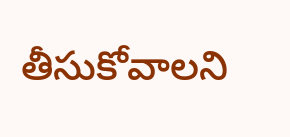తీసుకోవాలని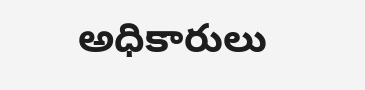అధికారులు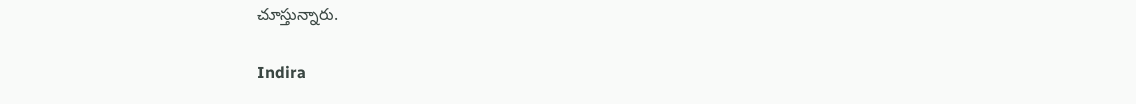చూస్తున్నారు.

Indira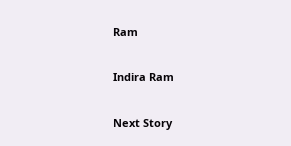Ram

Indira Ram

Next Story